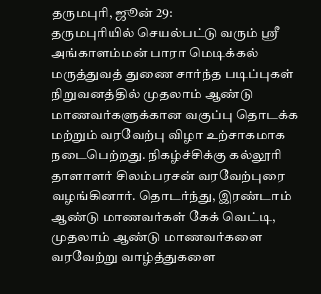தருமபுரி, ஜூன் 29:
தருமபுரியில் செயல்பட்டு வரும் ஸ்ரீ அங்காளம்மன் பாரா மெடிக்கல் மருத்துவத் துணை சார்ந்த படிப்புகள் நிறுவனத்தில் முதலாம் ஆண்டு மாணவர்களுக்கான வகுப்பு தொடக்க மற்றும் வரவேற்பு விழா உற்சாகமாக நடைபெற்றது. நிகழ்ச்சிக்கு கல்லூரி தாளாளர் சிலம்பரசன் வரவேற்புரை வழங்கினார். தொடர்ந்து, இரண்டாம் ஆண்டு மாணவர்கள் கேக் வெட்டி, முதலாம் ஆண்டு மாணவர்களை வரவேற்று வாழ்த்துகளை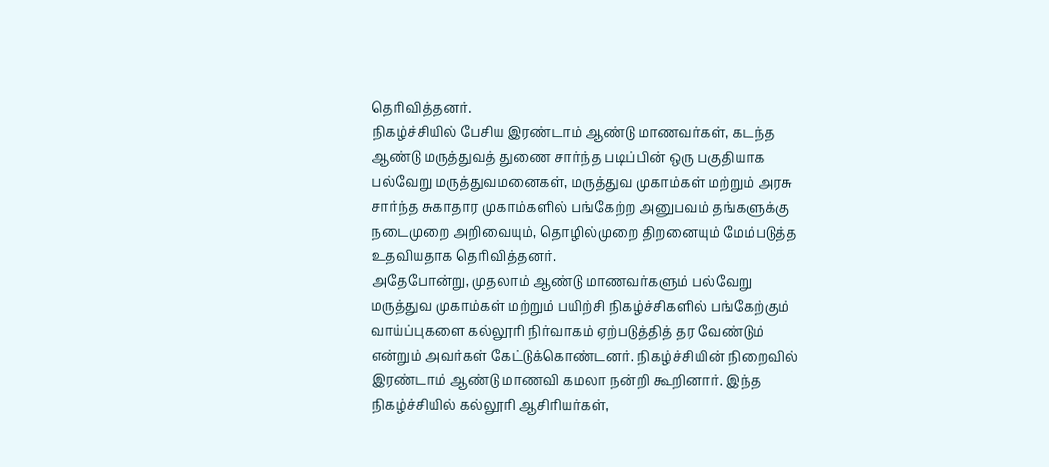தெரிவித்தனர்.
நிகழ்ச்சியில் பேசிய இரண்டாம் ஆண்டு மாணவர்கள், கடந்த ஆண்டு மருத்துவத் துணை சார்ந்த படிப்பின் ஒரு பகுதியாக பல்வேறு மருத்துவமனைகள், மருத்துவ முகாம்கள் மற்றும் அரசு சார்ந்த சுகாதார முகாம்களில் பங்கேற்ற அனுபவம் தங்களுக்கு நடைமுறை அறிவையும், தொழில்முறை திறனையும் மேம்படுத்த உதவியதாக தெரிவித்தனர்.
அதேபோன்று, முதலாம் ஆண்டு மாணவர்களும் பல்வேறு மருத்துவ முகாம்கள் மற்றும் பயிற்சி நிகழ்ச்சிகளில் பங்கேற்கும் வாய்ப்புகளை கல்லூரி நிர்வாகம் ஏற்படுத்தித் தர வேண்டும் என்றும் அவர்கள் கேட்டுக்கொண்டனர். நிகழ்ச்சியின் நிறைவில் இரண்டாம் ஆண்டு மாணவி கமலா நன்றி கூறினார். இந்த நிகழ்ச்சியில் கல்லூரி ஆசிரியர்கள்,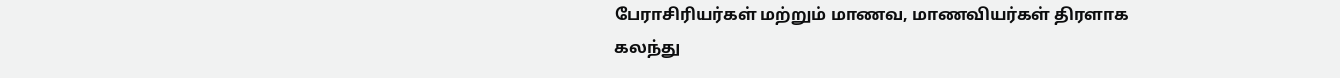பேராசிரியர்கள் மற்றும் மாணவ, மாணவியர்கள் திரளாக கலந்து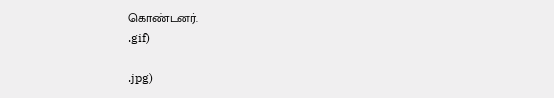கொண்டனர்.
.gif)

.jpg)